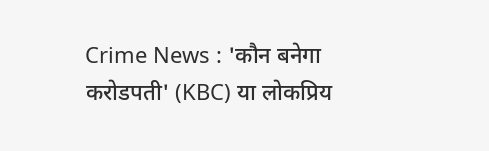Crime News : 'कौन बनेगा करोडपती' (KBC) या लोकप्रिय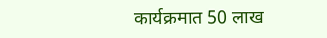कार्यक्रमात 50 लाख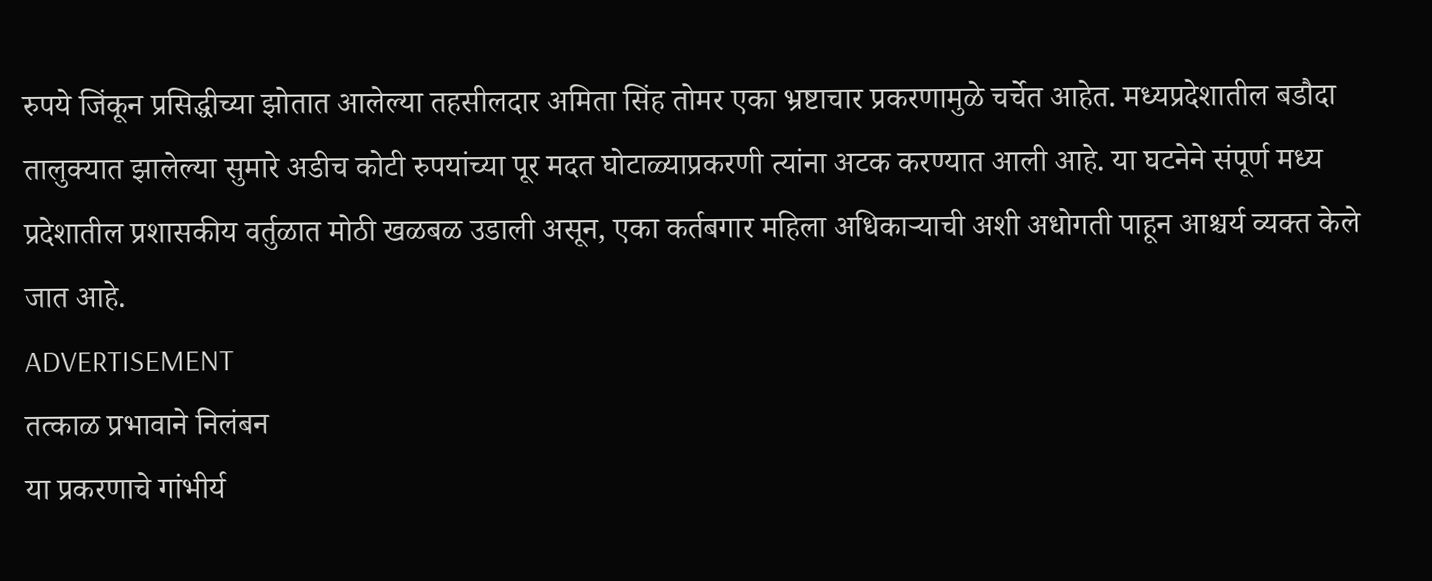रुपये जिंकून प्रसिद्धीच्या झोतात आलेल्या तहसीलदार अमिता सिंह तोमर एका भ्रष्टाचार प्रकरणामुळे चर्चेत आहेत. मध्यप्रदेशातील बडौदा तालुक्यात झालेल्या सुमारे अडीच कोटी रुपयांच्या पूर मदत घोटाळ्याप्रकरणी त्यांना अटक करण्यात आली आहे. या घटनेने संपूर्ण मध्य प्रदेशातील प्रशासकीय वर्तुळात मोठी खळबळ उडाली असून, एका कर्तबगार महिला अधिकाऱ्याची अशी अधोगती पाहून आश्चर्य व्यक्त केले जात आहे.
ADVERTISEMENT
तत्काळ प्रभावाने निलंबन
या प्रकरणाचे गांभीर्य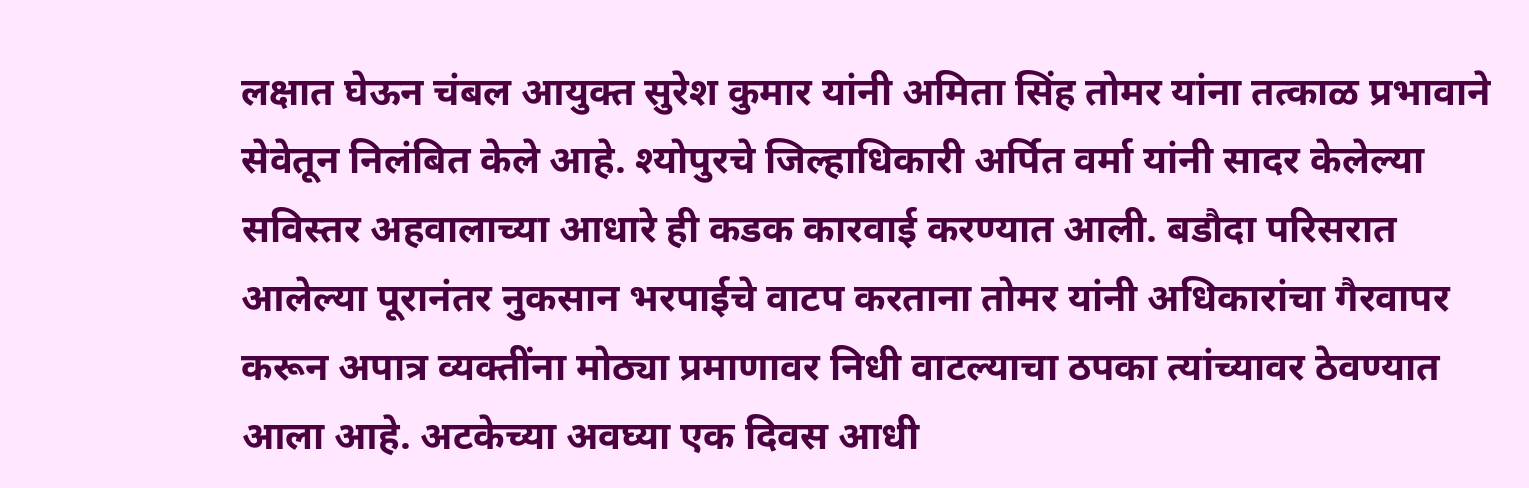लक्षात घेऊन चंबल आयुक्त सुरेश कुमार यांनी अमिता सिंह तोमर यांना तत्काळ प्रभावाने सेवेतून निलंबित केले आहे. श्योपुरचे जिल्हाधिकारी अर्पित वर्मा यांनी सादर केलेल्या सविस्तर अहवालाच्या आधारे ही कडक कारवाई करण्यात आली. बडौदा परिसरात आलेल्या पूरानंतर नुकसान भरपाईचे वाटप करताना तोमर यांनी अधिकारांचा गैरवापर करून अपात्र व्यक्तींना मोठ्या प्रमाणावर निधी वाटल्याचा ठपका त्यांच्यावर ठेवण्यात आला आहे. अटकेच्या अवघ्या एक दिवस आधी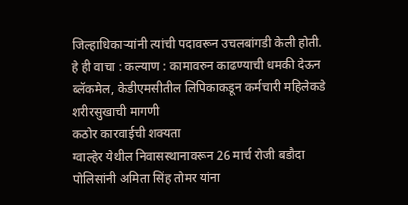जिल्हाधिकाऱ्यांनी त्यांची पदावरून उचलबांगडी केली होती.
हे ही वाचा : कल्याण : कामावरुन काढण्याची धमकी देऊन ब्लॅकमेल, केडीएमसीतील लिपिकाकडून कर्मचारी महिलेकडे शरीरसुखाची मागणी
कठोर कारवाईची शक्यता
ग्वाल्हेर येथील निवासस्थानावरून 26 मार्च रोजी बडौदा पोलिसांनी अमिता सिंह तोमर यांना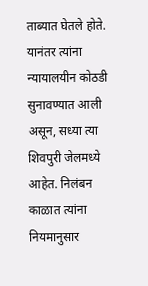ताब्यात घेतले होते. यानंतर त्यांना न्यायालयीन कोठडी सुनावण्यात आली असून, सध्या त्या शिवपुरी जेलमध्ये आहेत. निलंबन काळात त्यांना नियमानुसार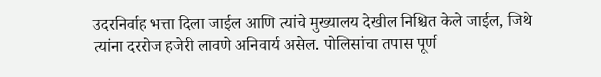उदरनिर्वाह भत्ता दिला जाईल आणि त्यांचे मुख्यालय देखील निश्चित केले जाईल, जिथे त्यांना दररोज हजेरी लावणे अनिवार्य असेल. पोलिसांचा तपास पूर्ण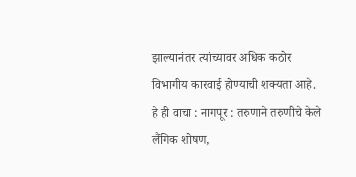झाल्यानंतर त्यांच्यावर अधिक कठोर विभागीय कारवाई होण्याची शक्यता आहे.
हे ही वाचा : नागपूर : तरुणाने तरुणीचे केले लैंगिक शोषण,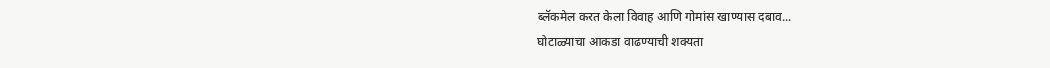ब्लॅकमेल करत केला विवाह आणि गोमांस खाण्यास दबाव...
घोटाळ्याचा आकडा वाढण्याची शक्यता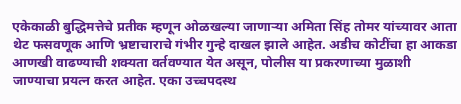एकेकाळी बुद्धिमत्तेचे प्रतीक म्हणून ओळखल्या जाणाऱ्या अमिता सिंह तोमर यांच्यावर आता थेट फसवणूक आणि भ्रष्टाचाराचे गंभीर गुन्हे दाखल झाले आहेत. अडीच कोटींचा हा आकडा आणखी वाढण्याची शक्यता वर्तवण्यात येत असून, पोलीस या प्रकरणाच्या मुळाशी जाण्याचा प्रयत्न करत आहेत. एका उच्चपदस्थ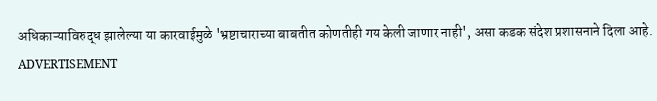अधिकाऱ्याविरुद्ध झालेल्या या कारवाईमुळे 'भ्रष्टाचाराच्या बाबतीत कोणतीही गय केली जाणार नाही', असा कडक संदेश प्रशासनाने दिला आहे.
ADVERTISEMENT